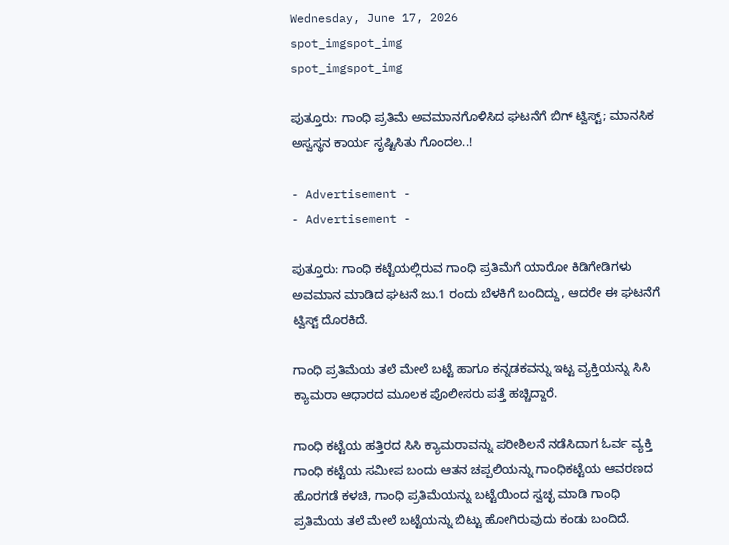Wednesday, June 17, 2026
spot_imgspot_img
spot_imgspot_img

ಪುತ್ತೂರು: ಗಾಂಧಿ ಪ್ರತಿಮೆ ಅವಮಾನಗೊಳಿಸಿದ ಘಟನೆಗೆ ಬಿಗ್ ಟ್ವಿಸ್ಟ್; ಮಾನಸಿಕ ಅಸ್ವಸ್ಥನ ಕಾರ್ಯ ಸೃಷ್ಟಿಸಿತು ಗೊಂದಲ..!

- Advertisement -
- Advertisement -

ಪುತ್ತೂರು: ಗಾಂಧಿ ಕಟ್ಟೆಯಲ್ಲಿರುವ ಗಾಂಧಿ ಪ್ರತಿಮೆಗೆ ಯಾರೋ ಕಿಡಿಗೇಡಿಗಳು ಅವಮಾನ ಮಾಡಿದ ಘಟನೆ ಜು.1 ರಂದು ಬೆಳಕಿಗೆ ಬಂದಿದ್ದು, ಆದರೇ ಈ ಘಟನೆಗೆ ಟ್ವಿಸ್ಟ್ ದೊರಕಿದೆ.

ಗಾಂಧಿ ಪ್ರತಿಮೆಯ ತಲೆ ಮೇಲೆ ಬಟ್ಟೆ ಹಾಗೂ ಕನ್ನಡಕವನ್ನು ಇಟ್ಟ ವ್ಯಕ್ತಿಯನ್ನು ಸಿಸಿ ಕ್ಯಾಮರಾ ಆಧಾರದ ಮೂಲಕ ಪೊಲೀಸರು ಪತ್ತೆ ಹಚ್ಚಿದ್ದಾರೆ.

ಗಾಂಧಿ ಕಟ್ಟೆಯ ಹತ್ತಿರದ ಸಿಸಿ ಕ್ಯಾಮರಾವನ್ನು ಪರೀಶಿಲನೆ ನಡೆಸಿದಾಗ ಓರ್ವ ವ್ಯಕ್ತಿ ಗಾಂಧಿ ಕಟ್ಟೆಯ ಸಮೀಪ ಬಂದು ಆತನ ಚಪ್ಪಲಿಯನ್ನು ಗಾಂಧಿಕಟ್ಟೆಯ ಆವರಣದ ಹೊರಗಡೆ ಕಳಚಿ, ಗಾಂಧಿ ಪ್ರತಿಮೆಯನ್ನು ಬಟ್ಟೆಯಿಂದ ಸ್ವಚ್ಛ ಮಾಡಿ ಗಾಂಧಿ ಪ್ರತಿಮೆಯ ತಲೆ ಮೇಲೆ ಬಟ್ಟೆಯನ್ನು ಬಿಟ್ಟು ಹೋಗಿರುವುದು ಕಂಡು ಬಂದಿದೆ.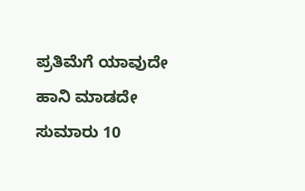ಪ್ರತಿಮೆಗೆ ಯಾವುದೇ ಹಾನಿ ಮಾಡದೇ ಸುಮಾರು 10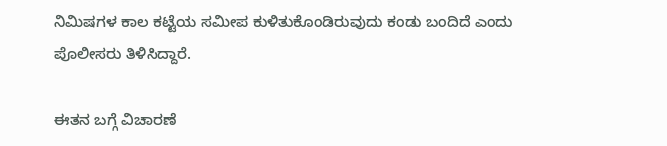ನಿಮಿಷಗಳ ಕಾಲ ಕಟ್ಟೆಯ ಸಮೀಪ ಕುಳಿತುಕೊಂಡಿರುವುದು ಕಂಡು ಬಂದಿದೆ ಎಂದು ಪೊಲೀಸರು ತಿಳಿಸಿದ್ದಾರೆ.

ಈತನ ಬಗ್ಗೆ ವಿಚಾರಣೆ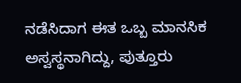ನಡೆಸಿದಾಗ ಈತ ಒಬ್ಬ ಮಾನಸಿಕ ಅಸ್ವಸ್ಥನಾಗಿದ್ದು, ಪುತ್ತೂರು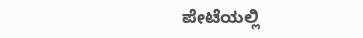ಪೇಟೆಯಲ್ಲಿ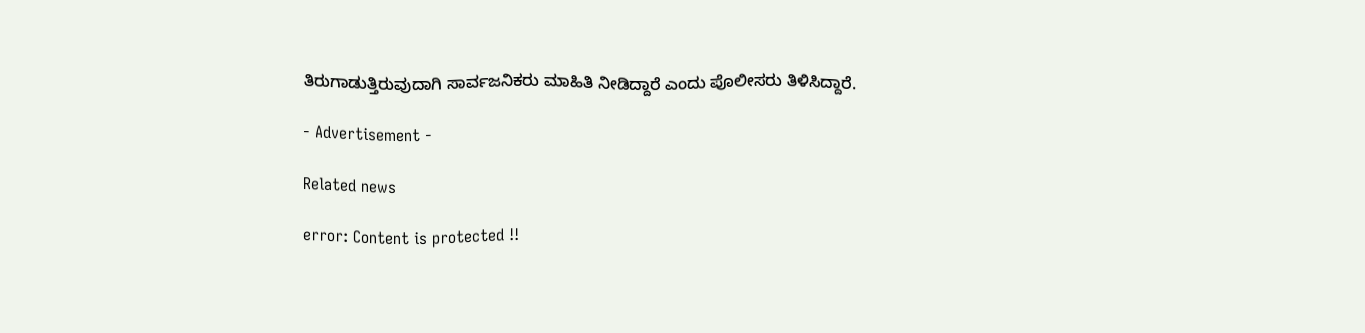ತಿರುಗಾಡುತ್ತಿರುವುದಾಗಿ ಸಾರ್ವಜನಿಕರು ಮಾಹಿತಿ ನೀಡಿದ್ದಾರೆ ಎಂದು ಪೊಲೀಸರು ತಿಳಿಸಿದ್ದಾರೆ.

- Advertisement -

Related news

error: Content is protected !!